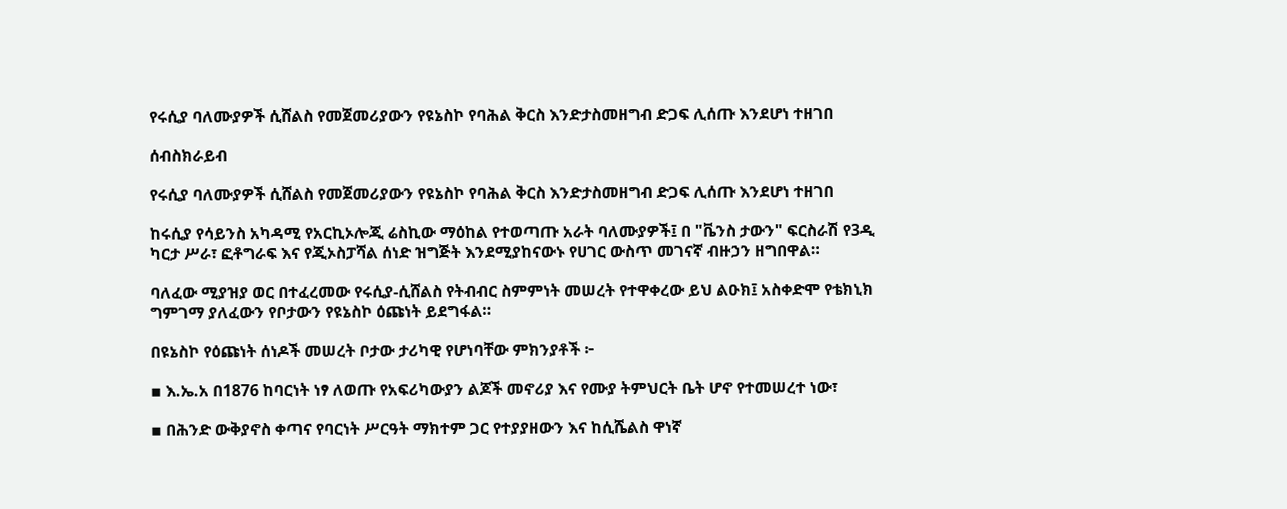የሩሲያ ባለሙያዎች ሲሸልስ የመጀመሪያውን የዩኔስኮ የባሕል ቅርስ እንድታስመዘግብ ድጋፍ ሊሰጡ እንደሆነ ተዘገበ

ሰብስክራይብ

የሩሲያ ባለሙያዎች ሲሸልስ የመጀመሪያውን የዩኔስኮ የባሕል ቅርስ እንድታስመዘግብ ድጋፍ ሊሰጡ እንደሆነ ተዘገበ

ከሩሲያ የሳይንስ አካዳሚ የአርኪኦሎጂ ሬስኪው ማዕከል የተወጣጡ አራት ባለሙያዎች፤ በ "ቬንስ ታውን" ፍርስራሽ የ3ዲ ካርታ ሥራ፣ ፎቶግራፍ እና የጂኦስፓሻል ሰነድ ዝግጅት እንደሚያከናውኑ የሀገር ውስጥ መገናኛ ብዙኃን ዘግበዋል።

ባለፈው ሚያዝያ ወር በተፈረመው የሩሲያ-ሲሸልስ የትብብር ስምምነት መሠረት የተዋቀረው ይህ ልዑክ፤ አስቀድሞ የቴክኒክ ግምገማ ያለፈውን የቦታውን የዩኔስኮ ዕጩነት ይደግፋል።

በዩኔስኮ የዕጩነት ሰነዶች መሠረት ቦታው ታሪካዊ የሆነባቸው ምክንያቶች ፦

▪ እ.ኤ.አ በ1876 ከባርነት ነፃ ለወጡ የአፍሪካውያን ልጆች መኖሪያ እና የሙያ ትምህርት ቤት ሆኖ የተመሠረተ ነው፣

▪ በሕንድ ውቅያኖስ ቀጣና የባርነት ሥርዓት ማክተም ጋር የተያያዘውን እና ከሲሼልስ ዋነኛ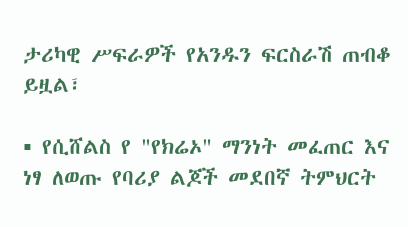ታሪካዊ ሥፍራዎች የአንዱን ፍርስራሽ ጠብቆ ይዟል፣

▪ የሲሸልስ የ "የክሬኦ" ማንነት መፈጠር እና ነፃ ለወጡ የባሪያ ልጆች መደበኛ ትምህርት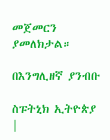መጀመርን ያመለክታል።

በእንግሊዘኛ ያንብቡ

ስፑትኒክ ኢትዮጵያ |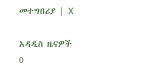መተግበሪያ | X

አዳዲስ ዜናዎች
0